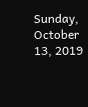Sunday, October 13, 2019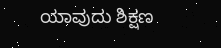ಯಾವುದು ಶಿಕ್ಷಣ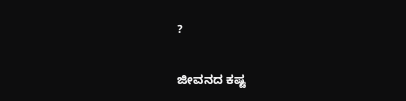?


ಜೀವನದ ಕಷ್ಟ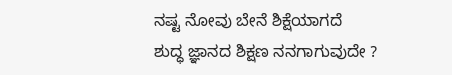ನಷ್ಟ ನೋವು ಬೇನೆ ಶಿಕ್ಷೆಯಾಗದೆ
ಶುದ್ಧ ಜ್ಞಾನದ ಶಿಕ್ಷಣ ನನಗಾಗುವುದೇ ?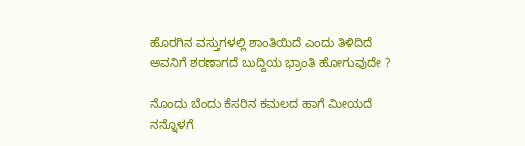ಹೊರಗಿನ ವಸ್ತುಗಳಲ್ಲಿ ಶಾಂತಿಯಿದೆ ಎಂದು ತಿಳಿದಿದೆ
ಅವನಿಗೆ ಶರಣಾಗದೆ ಬುದ್ದಿಯ ಭ್ರಾಂತಿ ಹೋಗುವುದೇ ?

ನೊಂದು ಬೆಂದು ಕೆಸರಿನ ಕಮಲದ ಹಾಗೆ ಮೀಯದೆ
ನನ್ನೊಳಗೆ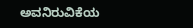ಅವನಿರುವಿಕೆಯ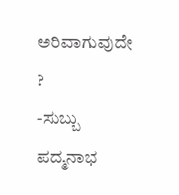ಅರಿವಾಗುವುದೇ ?
-ಸುಬ್ಬು ಪದ್ಮನಾಭ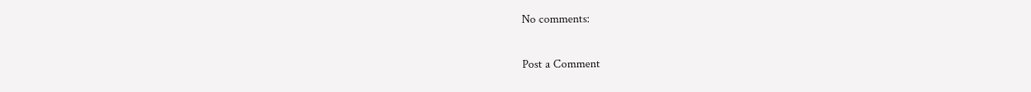No comments:

Post a Comment